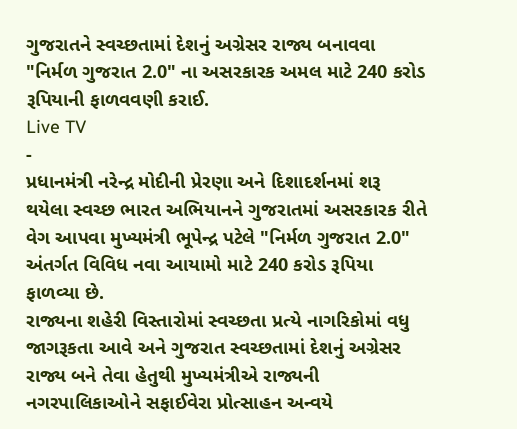ગુજરાતને સ્વચ્છતામાં દેશનું અગ્રેસર રાજ્ય બનાવવા "નિર્મળ ગુજરાત 2.0" ના અસરકારક અમલ માટે 240 કરોડ રૂપિયાની ફાળવવણી કરાઈ.
Live TV
-
પ્રધાનમંત્રી નરેન્દ્ર મોદીની પ્રેરણા અને દિશાદર્શનમાં શરૂ થયેલા સ્વચ્છ ભારત અભિયાનને ગુજરાતમાં અસરકારક રીતે વેગ આપવા મુખ્યમંત્રી ભૂપેન્દ્ર પટેલે "નિર્મળ ગુજરાત 2.0" અંતર્ગત વિવિધ નવા આયામો માટે 240 કરોડ રૂપિયા ફાળવ્યા છે.
રાજ્યના શહેરી વિસ્તારોમાં સ્વચ્છતા પ્રત્યે નાગરિકોમાં વધુ જાગરૂકતા આવે અને ગુજરાત સ્વચ્છતામાં દેશનું અગ્રેસર રાજ્ય બને તેવા હેતુથી મુખ્યમંત્રીએ રાજ્યની નગરપાલિકાઓને સફાઈવેરા પ્રોત્સાહન અન્વયે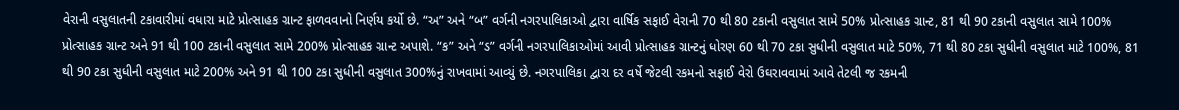વેરાની વસુલાતની ટકાવારીમાં વધારા માટે પ્રોત્સાહક ગ્રાન્ટ ફાળવવાનો નિર્ણય કર્યો છે. “અ” અને “બ” વર્ગની નગરપાલિકાઓ દ્વારા વાર્ષિક સફાઈ વેરાની 70 થી 80 ટકાની વસુલાત સામે 50% પ્રોત્સાહક ગ્રાન્ટ, 81 થી 90 ટકાની વસુલાત સામે 100% પ્રોત્સાહક ગ્રાન્ટ અને 91 થી 100 ટકાની વસુલાત સામે 200% પ્રોત્સાહક ગ્રાન્ટ અપાશે. “ક” અને “ડ” વર્ગની નગરપાલિકાઓમાં આવી પ્રોત્સાહક ગ્રાન્ટનું ધોરણ 60 થી 70 ટકા સુધીની વસુલાત માટે 50%, 71 થી 80 ટકા સુધીની વસુલાત માટે 100%, 81 થી 90 ટકા સુધીની વસુલાત માટે 200% અને 91 થી 100 ટકા સુધીની વસુલાત 300%નું રાખવામાં આવ્યું છે. નગરપાલિકા દ્વારા દર વર્ષે જેટલી રકમનો સફાઈ વેરો ઉઘરાવવામાં આવે તેટલી જ રકમની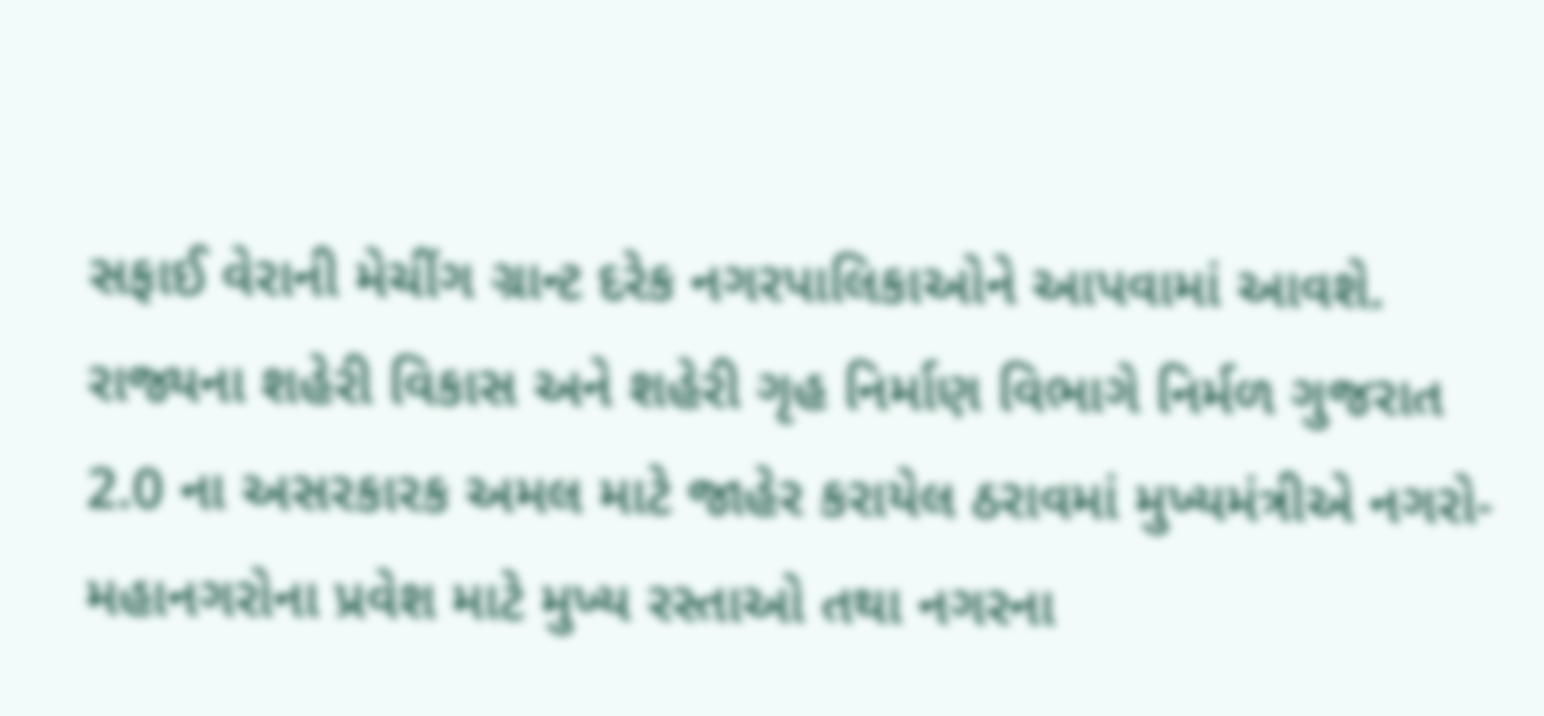સફાઈ વેરાની મેચીંગ ગ્રાન્ટ દરેક નગરપાલિકાઓને આપવામાં આવશે.
રાજ્યના શહેરી વિકાસ અને શહેરી ગૃહ નિર્માણ વિભાગે નિર્મળ ગુજરાત 2.0 ના અસરકારક અમલ માટે જાહેર કરાયેલ ઠરાવમાં મુખ્યમંત્રીએ નગરો-મહાનગરોના પ્રવેશ માટે મુખ્ય રસ્તાઓ તથા નગરના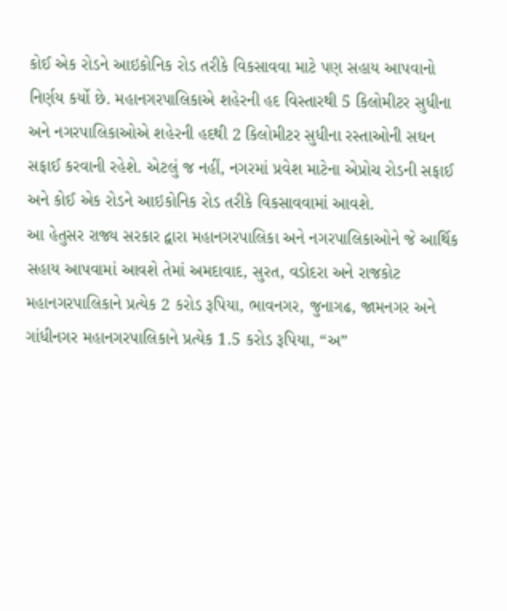કોઈ એક રોડને આઇકોનિક રોડ તરીકે વિકસાવવા માટે પણ સહાય આપવાનો નિર્ણય કર્યો છે. મહાનગરપાલિકાએ શહેરની હદ વિસ્તારથી 5 કિલોમીટર સુધીના અને નગરપાલિકાઓએ શહેરની હદથી 2 કિલોમીટર સુધીના રસ્તાઓની સઘન સફાઈ કરવાની રહેશે. એટલું જ નહીં, નગરમાં પ્રવેશ માટેના એપ્રોચ રોડની સફાઈ અને કોઈ એક રોડને આઇકોનિક રોડ તરીકે વિકસાવવામાં આવશે.
આ હેતુસર રાજ્ય સરકાર દ્વારા મહાનગરપાલિકા અને નગરપાલિકાઓને જે આર્થિક સહાય આપવામાં આવશે તેમાં અમદાવાદ, સુરત, વડોદરા અને રાજકોટ મહાનગરપાલિકાને પ્રત્યેક 2 કરોડ રૂપિયા, ભાવનગર, જુનાગઢ, જામનગર અને ગાંધીનગર મહાનગરપાલિકાને પ્રત્યેક 1.5 કરોડ રૂપિયા, “અ”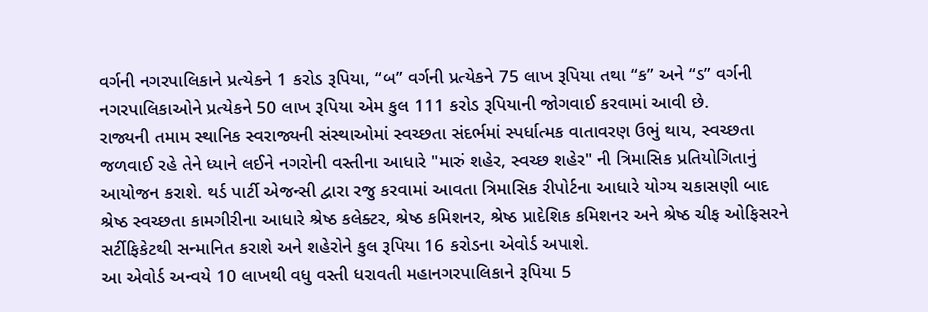વર્ગની નગરપાલિકાને પ્રત્યેકને 1 કરોડ રૂપિયા, “બ” વર્ગની પ્રત્યેકને 75 લાખ રૂપિયા તથા “ક” અને “ડ” વર્ગની નગરપાલિકાઓને પ્રત્યેકને 50 લાખ રૂપિયા એમ કુલ 111 કરોડ રૂપિયાની જોગવાઈ કરવામાં આવી છે.
રાજ્યની તમામ સ્થાનિક સ્વરાજ્યની સંસ્થાઓમાં સ્વચ્છતા સંદર્ભમાં સ્પર્ધાત્મક વાતાવરણ ઉભું થાય, સ્વચ્છતા જળવાઈ રહે તેને ધ્યાને લઈને નગરોની વસ્તીના આધારે "મારું શહેર, સ્વચ્છ શહેર" ની ત્રિમાસિક પ્રતિયોગિતાનું આયોજન કરાશે. થર્ડ પાર્ટી એજન્સી દ્વારા રજુ કરવામાં આવતા ત્રિમાસિક રીપોર્ટના આધારે યોગ્ય ચકાસણી બાદ શ્રેષ્ઠ સ્વચ્છતા કામગીરીના આધારે શ્રેષ્ઠ કલેક્ટર, શ્રેષ્ઠ કમિશનર, શ્રેષ્ઠ પ્રાદેશિક કમિશનર અને શ્રેષ્ઠ ચીફ ઓફિસરને સર્ટીફિકેટથી સન્માનિત કરાશે અને શહેરોને કુલ રૂપિયા 16 કરોડના એવોર્ડ અપાશે.
આ એવોર્ડ અન્વયે 10 લાખથી વધુ વસ્તી ધરાવતી મહાનગરપાલિકાને રૂપિયા 5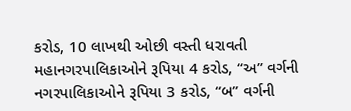કરોડ, 10 લાખથી ઓછી વસ્તી ધરાવતી મહાનગરપાલિકાઓને રૂપિયા 4 કરોડ, “અ” વર્ગની નગરપાલિકાઓને રૂપિયા 3 કરોડ, “બ” વર્ગની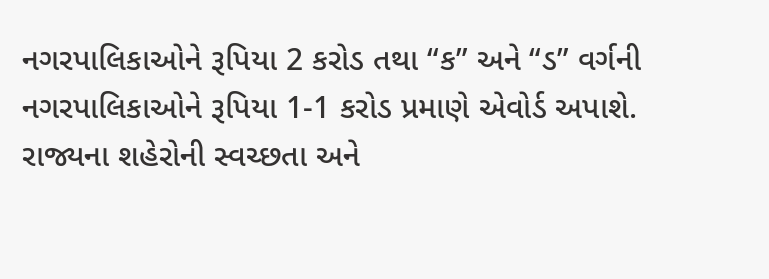નગરપાલિકાઓને રૂપિયા 2 કરોડ તથા “ક” અને “ડ” વર્ગની નગરપાલિકાઓને રૂપિયા 1-1 કરોડ પ્રમાણે એવોર્ડ અપાશે. રાજ્યના શહેરોની સ્વચ્છતા અને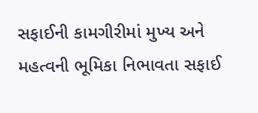સફાઈની કામગીરીમાં મુખ્ય અને મહત્વની ભૂમિકા નિભાવતા સફાઈ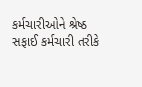કર્મચારીઓને શ્રેષ્ઠ સફાઈ કર્મચારી તરીકે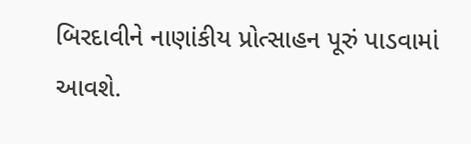બિરદાવીને નાણાંકીય પ્રોત્સાહન પૂરું પાડવામાં આવશે.